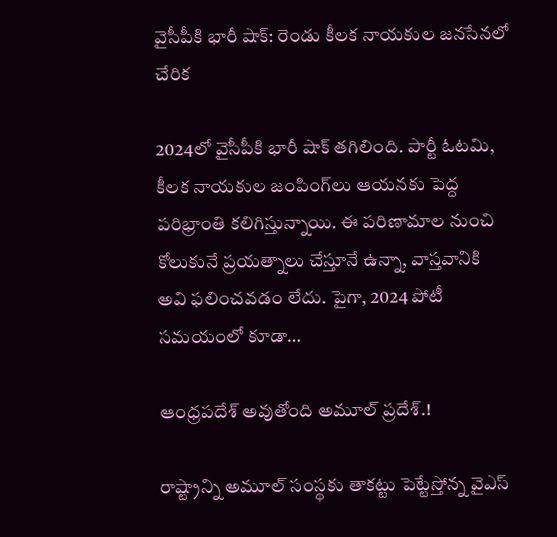వైసీపీకి భారీ షాక్: రెండు కీలక నాయ‌కుల జ‌న‌సేనలో చేరిక

2024లో వైసీపీకి భారీ షాక్ తగిలింది. పార్టీ ఓటమి, కీలక నాయ‌కుల జంపింగ్‌లు ఆయనకు పెద్ద ప‌రిభ్రాంతి క‌లిగిస్తున్నాయి. ఈ పరిణామాల నుంచి కోలుకునే ప్రయత్నాలు చేస్తూనే ఉన్నా, వాస్తవానికి అవి ఫలించవడం లేదు. పైగా, 2024 పోటీ సమయంలో కూడా…

ఆంధ్రపదేశ్ అవుతోంది అమూల్ ప్రదేశ్.!

రాష్ట్రాన్ని అమూల్ సంస్థకు తాకట్టు పెట్టేస్తోన్న వైఎస్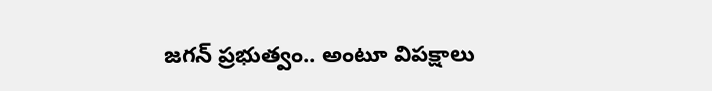జగన్ ప్రభుత్వం.. అంటూ విపక్షాలు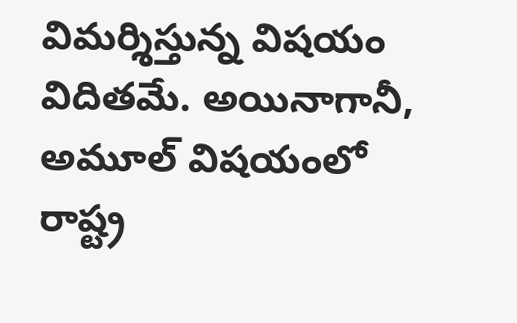విమర్శిస్తున్న విషయం విదితమే. అయినాగానీ, అమూల్ విషయంలో రాష్ట్ర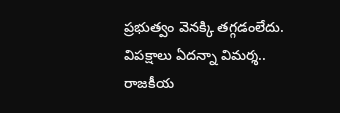ప్రభుత్వం వెనక్కి తగ్గడంలేదు. విపక్షాలు ఏదన్నా విమర్శ.. రాజకీయ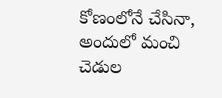కోణంలోనే చేసినా, అందులో మంచి చెడుల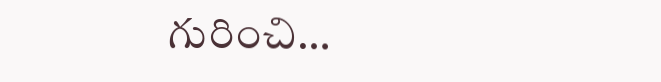గురించి…